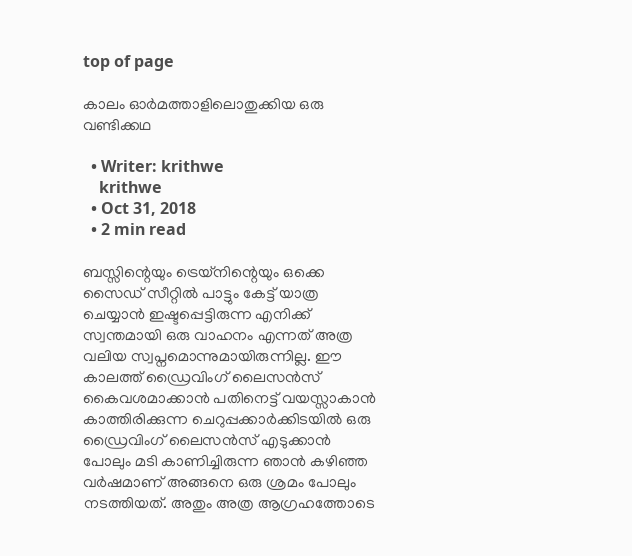top of page

കാലം ഓര്‍മത്താളിലൊതുക്കിയ ഒരു വണ്ടിക്കഥ

  • Writer: krithwe
    krithwe
  • Oct 31, 2018
  • 2 min read

ബസ്സിന്റെയും ട്രെയ്‌നിന്റെയും ഒക്കെ സൈഡ് സീറ്റില്‍ പാട്ടും കേട്ട് യാത്ര ചെയ്യാന്‍ ഇഷ്ടപ്പെട്ടിരുന്ന എനിക്ക് സ്വന്തമായി ഒരു വാഹനം എന്നത് അത്ര വലിയ സ്വപ്നമൊന്നുമായിരുന്നില്ല. ഈ കാലത്ത് ഡ്രൈവിംഗ് ലൈസന്‍സ് കൈവശമാക്കാന്‍ പതിനെട്ട്‌ വയസ്സാകാന്‍ കാത്തിരിക്കുന്ന ചെറുപ്പക്കാര്‍ക്കിടയില്‍ ഒരു ഡ്രൈവിംഗ് ലൈസന്‍സ് എടുക്കാന്‍ പോലും മടി കാണിച്ചിരുന്ന ഞാന്‍ കഴിഞ്ഞ വര്‍ഷമാണ് അങ്ങനെ ഒരു ശ്രമം പോലും നടത്തിയത്. അതും അത്ര ആഗ്രഹത്തോടെ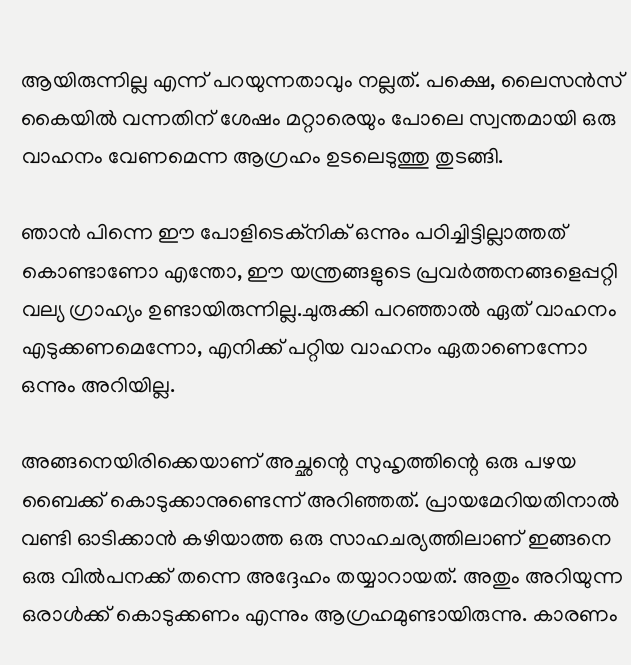ആയിരുന്നില്ല എന്ന് പറയുന്നതാവും നല്ലത്. പക്ഷെ, ലൈസന്‍സ് കൈയില്‍ വന്നതിന് ശേഷം മറ്റാരെയും പോലെ സ്വന്തമായി ഒരു വാഹനം വേണമെന്ന ആഗ്രഹം ഉടലെടുത്തു തുടങ്ങി.

ഞാന്‍ പിന്നെ ഈ പോളിടെക്നിക് ഒന്നും പഠിച്ചിട്ടില്ലാത്തത് കൊണ്ടാണോ എന്തോ, ഈ യന്ത്രങ്ങളുടെ പ്രവര്‍ത്തനങ്ങളെപ്പറ്റി വല്യ ഗ്രാഹ്യം ഉണ്ടായിരുന്നില്ല.ചുരുക്കി പറഞ്ഞാല്‍ ഏത് വാഹനം എടുക്കണമെന്നോ, എനിക്ക് പറ്റിയ വാഹനം ഏതാണെന്നോ ഒന്നും അറിയില്ല.

അങ്ങനെയിരിക്കെയാണ് അച്ഛന്റെ സുഹൃത്തിന്റെ ഒരു പഴയ ബൈക്ക് കൊടുക്കാനുണ്ടെന്ന് അറിഞ്ഞത്. പ്രായമേറിയതിനാല്‍ വണ്ടി ഓടിക്കാന്‍ കഴിയാത്ത ഒരു സാഹചര്യത്തിലാണ് ഇങ്ങനെ ഒരു വില്‍പനക്ക് തന്നെ അദ്ദേഹം തയ്യാറായത്. അതും അറിയുന്ന ഒരാള്‍ക്ക് കൊടുക്കണം എന്നും ആഗ്രഹമുണ്ടായിരുന്നു. കാരണം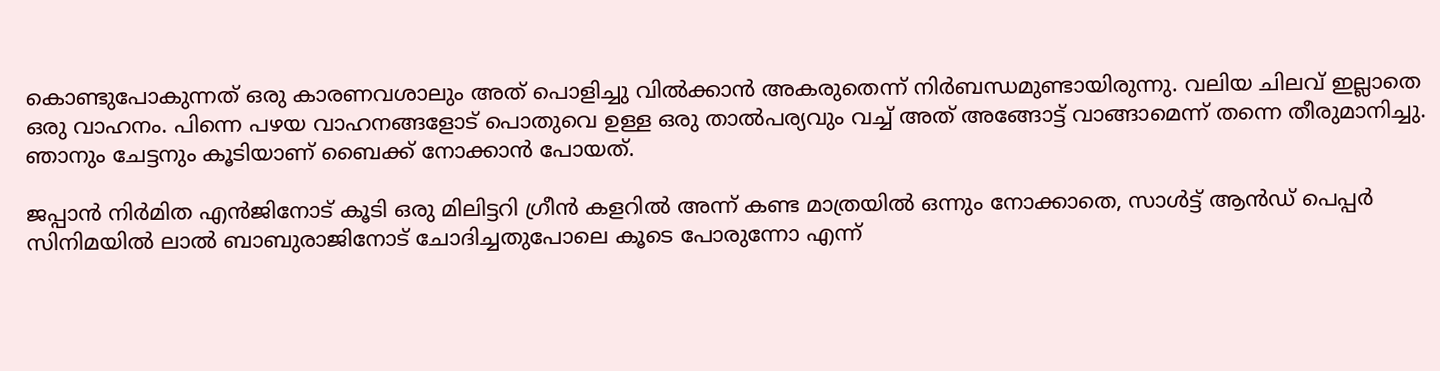കൊണ്ടുപോകുന്നത് ഒരു കാരണവശാലും അത് പൊളിച്ചു വില്‍ക്കാന്‍ അകരുതെന്ന് നിര്‍ബന്ധമുണ്ടായിരുന്നു. വലിയ ചിലവ് ഇല്ലാതെ ഒരു വാഹനം. പിന്നെ പഴയ വാഹനങ്ങളോട് പൊതുവെ ഉള്ള ഒരു താല്‍പര്യവും വച്ച് അത് അങ്ങോട്ട് വാങ്ങാമെന്ന് തന്നെ തീരുമാനിച്ചു. ഞാനും ചേട്ടനും കൂടിയാണ് ബൈക്ക് നോക്കാന്‍ പോയത്.

ജപ്പാന്‍ നിര്‍മിത എന്‍ജിനോട് കൂടി ഒരു മിലിട്ടറി ഗ്രീന്‍ കളറില്‍ അന്ന് കണ്ട മാത്രയില്‍ ഒന്നും നോക്കാതെ, സാള്‍ട്ട് ആന്‍ഡ് പെപ്പര്‍ സിനിമയില്‍ ലാല്‍ ബാബുരാജിനോട് ചോദിച്ചതുപോലെ കൂടെ പോരുന്നോ എന്ന്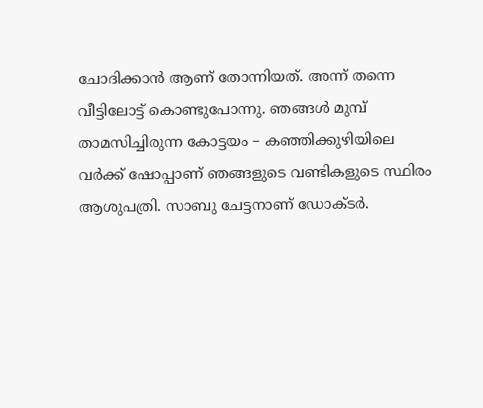ചോദിക്കാന്‍ ആണ് തോന്നിയത്. അന്ന് തന്നെ വീട്ടിലോട്ട് കൊണ്ടുപോന്നു. ഞങ്ങള്‍ മുമ്പ് താമസിച്ചിരുന്ന കോട്ടയം – കഞ്ഞിക്കുഴിയിലെ വര്‍ക്ക് ഷോപ്പാണ് ഞങ്ങളുടെ വണ്ടികളുടെ സ്ഥിരം ആശുപത്രി. സാബു ചേട്ടനാണ് ഡോക്ടര്‍.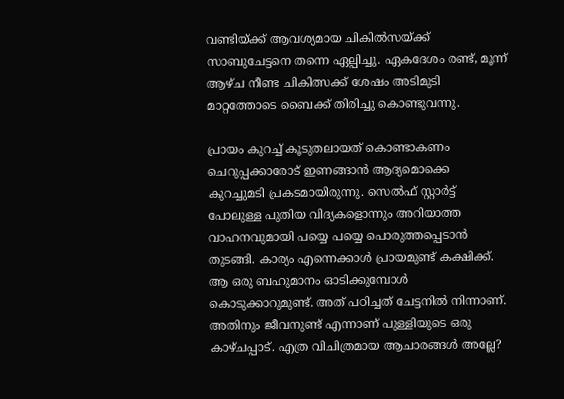വണ്ടിയ്ക്ക് ആവശ്യമായ ചികില്‍സയ്ക്ക് സാബുചേട്ടനെ തന്നെ ഏല്പിച്ചു. ഏകദേശം രണ്ട്, മൂന്ന്‌ ആഴ്ച നീണ്ട ചികിത്സക്ക് ശേഷം അടിമുടി മാറ്റത്തോടെ ബൈക്ക് തിരിച്ചു കൊണ്ടുവന്നു.

പ്രായം കുറച്ച് കൂടുതലായത് കൊണ്ടാകണം ചെറുപ്പക്കാരോട് ഇണങ്ങാന്‍ ആദ്യമൊക്കെ കുറച്ചുമടി പ്രകടമായിരുന്നു. സെല്‍ഫ് സ്റ്റാര്‍ട്ട് പോലുള്ള പുതിയ വിദ്യകളൊന്നും അറിയാത്ത വാഹനവുമായി പയ്യെ പയ്യെ പൊരുത്തപ്പെടാന്‍ തുടങ്ങി. കാര്യം എന്നെക്കാള്‍ പ്രായമുണ്ട് കക്ഷിക്ക്. ആ ഒരു ബഹുമാനം ഓടിക്കുമ്പോള്‍ കൊടുക്കാറുമുണ്ട്. അത് പഠിച്ചത് ചേട്ടനില്‍ നിന്നാണ്. അതിനും ജീവനുണ്ട് എന്നാണ് പുള്ളിയുടെ ഒരു കാഴ്ചപ്പാട്. എത്ര വിചിത്രമായ ആചാരങ്ങള്‍ അല്ലേ?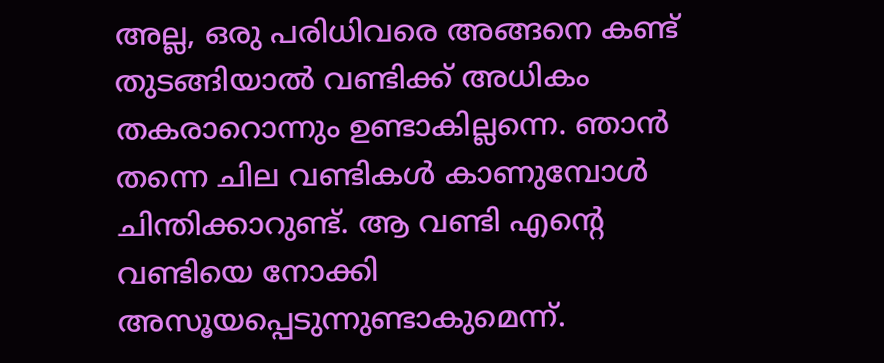അല്ല, ഒരു പരിധിവരെ അങ്ങനെ കണ്ട് തുടങ്ങിയാല്‍ വണ്ടിക്ക് അധികം തകരാറൊന്നും ഉണ്ടാകില്ലന്നെ. ഞാന്‍ തന്നെ ചില വണ്ടികള്‍ കാണുമ്പോള്‍ ചിന്തിക്കാറുണ്ട്. ആ വണ്ടി എന്റെ വണ്ടിയെ നോക്കി അസൂയപ്പെടുന്നുണ്ടാകുമെന്ന്.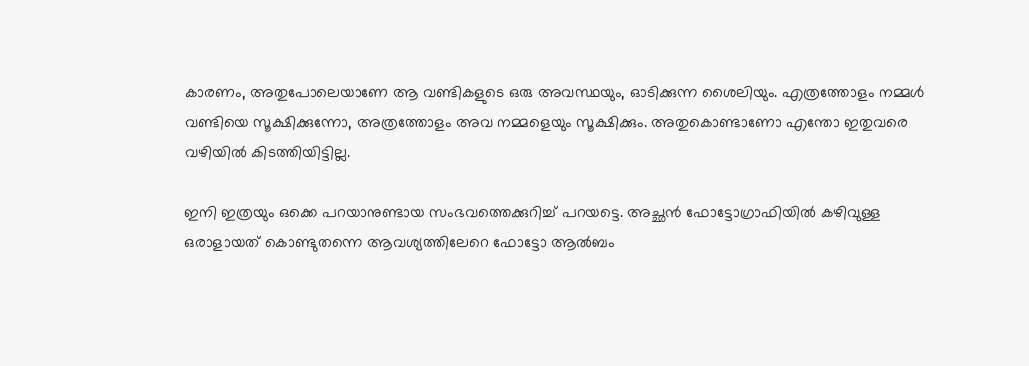കാരണം, അതുപോലെയാണേ ആ വണ്ടികളുടെ ഒരു അവസ്ഥയും, ഓടിക്കുന്ന ശൈലിയും. എത്രത്തോളം നമ്മള്‍ വണ്ടിയെ സൂക്ഷിക്കുന്നോ, അത്രത്തോളം അവ നമ്മളെയും സൂക്ഷിക്കും. അതുകൊണ്ടാണോ എന്തോ ഇതുവരെ വഴിയില്‍ കിടത്തിയിട്ടില്ല.

ഇനി ഇത്രയും ഒക്കെ പറയാനുണ്ടായ സംഭവത്തെക്കുറിച്ച് പറയട്ടെ. അച്ഛന്‍ ഫോട്ടോഗ്രാഫിയില്‍ കഴിവുള്ള ഒരാളായത് കൊണ്ടുതന്നെ ആവശ്യത്തിലേറെ ഫോട്ടോ ആല്‍ബം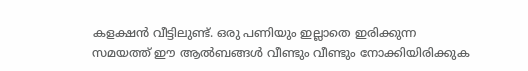കളക്ഷന്‍ വീട്ടിലുണ്ട്. ഒരു പണിയും ഇല്ലാതെ ഇരിക്കുന്ന സമയത്ത് ഈ ആല്‍ബങ്ങള്‍ വീണ്ടും വീണ്ടും നോക്കിയിരിക്കുക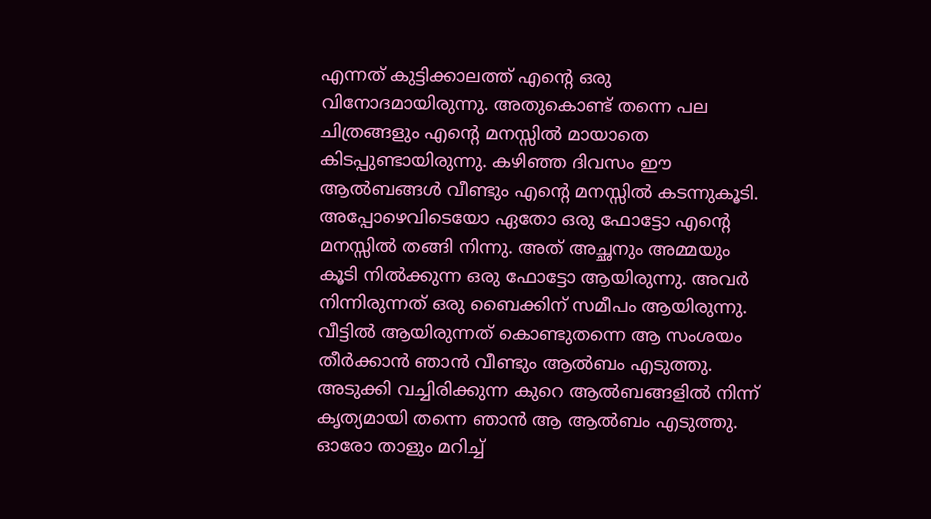എന്നത് കുട്ടിക്കാലത്ത് എന്റെ ഒരു വിനോദമായിരുന്നു. അതുകൊണ്ട് തന്നെ പല ചിത്രങ്ങളും എന്റെ മനസ്സില്‍ മായാതെ കിടപ്പുണ്ടായിരുന്നു. കഴിഞ്ഞ ദിവസം ഈ ആല്‍ബങ്ങള്‍ വീണ്ടും എന്റെ മനസ്സില്‍ കടന്നുകൂടി. അപ്പോഴെവിടെയോ ഏതോ ഒരു ഫോട്ടോ എന്റെ മനസ്സില്‍ തങ്ങി നിന്നു. അത് അച്ഛനും അമ്മയും കൂടി നില്‍ക്കുന്ന ഒരു ഫോട്ടോ ആയിരുന്നു. അവര്‍ നിന്നിരുന്നത് ഒരു ബൈക്കിന് സമീപം ആയിരുന്നു. വീട്ടില്‍ ആയിരുന്നത് കൊണ്ടുതന്നെ ആ സംശയം തീര്‍ക്കാന്‍ ഞാന്‍ വീണ്ടും ആല്‍ബം എടുത്തു. അടുക്കി വച്ചിരിക്കുന്ന കുറെ ആല്‍ബങ്ങളില്‍ നിന്ന് കൃത്യമായി തന്നെ ഞാന്‍ ആ ആല്‍ബം എടുത്തു. ഓരോ താളും മറിച്ച്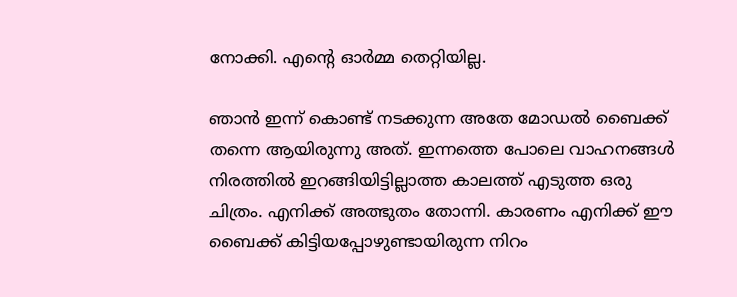നോക്കി. എന്റെ ഓര്‍മ്മ തെറ്റിയില്ല.

ഞാന്‍ ഇന്ന് കൊണ്ട് നടക്കുന്ന അതേ മോഡല്‍ ബൈക്ക് തന്നെ ആയിരുന്നു അത്. ഇന്നത്തെ പോലെ വാഹനങ്ങള്‍ നിരത്തില്‍ ഇറങ്ങിയിട്ടില്ലാത്ത കാലത്ത് എടുത്ത ഒരു ചിത്രം. എനിക്ക് അത്ഭുതം തോന്നി. കാരണം എനിക്ക് ഈ ബൈക്ക് കിട്ടിയപ്പോഴുണ്ടായിരുന്ന നിറം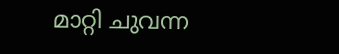മാറ്റി ചുവന്ന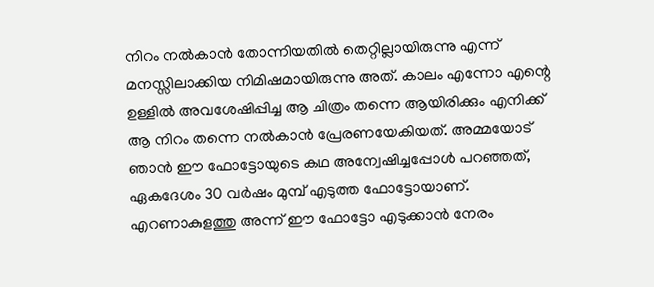നിറം നല്‍കാന്‍ തോന്നിയതില്‍ തെറ്റില്ലായിരുന്നു എന്ന് മനസ്സിലാക്കിയ നിമിഷമായിരുന്നു അത്. കാലം എന്നോ എന്റെ ഉള്ളില്‍ അവശേഷിപ്പിച്ച ആ ചിത്രം തന്നെ ആയിരിക്കും എനിക്ക് ആ നിറം തന്നെ നല്‍കാന്‍ പ്രേരണയേകിയത്. അമ്മയോട് ഞാന്‍ ഈ ഫോട്ടോയുടെ കഥ അന്വേഷിച്ചപ്പോള്‍ പറഞ്ഞത്, ഏകദേശം 30 വര്‍ഷം മുമ്പ് എടുത്ത ഫോട്ടോയാണ്. എറണാകുളത്തു അന്ന് ഈ ഫോട്ടോ എടുക്കാന്‍ നേരം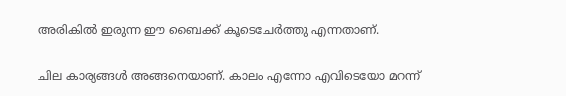അരികില്‍ ഇരുന്ന ഈ ബൈക്ക് കൂടെചേര്‍ത്തു എന്നതാണ്.

ചില കാര്യങ്ങള്‍ അങ്ങനെയാണ്. കാലം എന്നോ എവിടെയോ മറന്ന്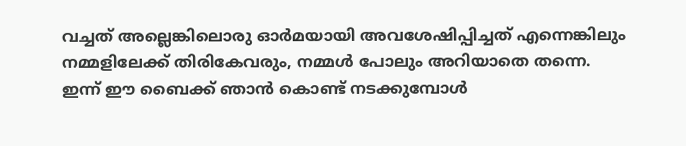വച്ചത് അല്ലെങ്കിലൊരു ഓര്‍മയായി അവശേഷിപ്പിച്ചത് എന്നെങ്കിലും നമ്മളിലേക്ക് തിരികേവരും, നമ്മള്‍ പോലും അറിയാതെ തന്നെ. ഇന്ന് ഈ ബൈക്ക് ഞാന്‍ കൊണ്ട് നടക്കുമ്പോള്‍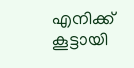എനിക്ക് കൂട്ടായി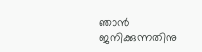ഞാന്‍ ജനിക്കുന്നതിനു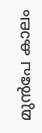മുന്‍പേ കാലം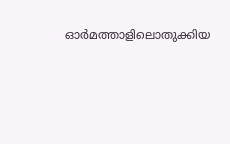ഓര്‍മത്താളിലൊതുക്കിയ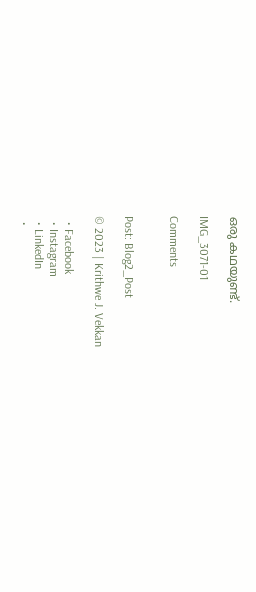ഒരു കഥയുണ്ട്.

IMG_3071-01

Comments


Post: Blog2_Post

© 2023 | Krithwe J. Vekkan

  • Facebook
  • Instagram
  • LinkedIn
  •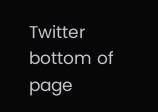Twitter
bottom of page